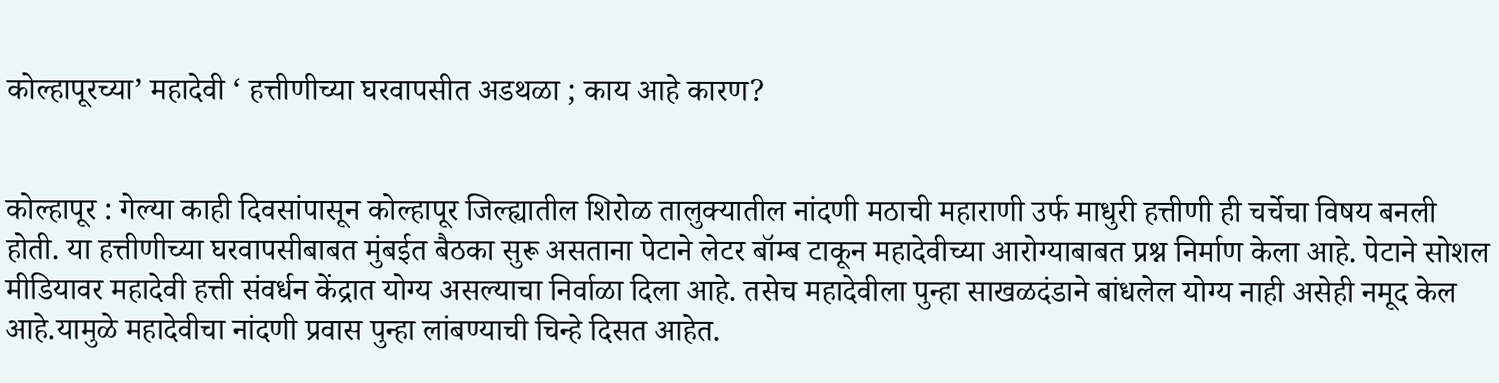कोल्हापूरच्या’ महादेवी ‘ हत्तीणीच्या घरवापसीत अडथळा ; काय आहे कारण?


कोल्हापूर : गेल्या काही दिवसांपासून कोल्हापूर जिल्ह्यातील शिरोळ तालुक्यातील नांदणी मठाची महाराणी उर्फ माधुरी हत्तीणी ही चर्चेचा विषय बनली होती. या हत्तीणीच्या घरवापसीबाबत मुंबईत बैठका सुरू असताना पेटाने लेटर बॉम्ब टाकून महादेवीच्या आरोग्याबाबत प्रश्न निर्माण केला आहे. पेटाने सोशल मीडियावर महादेवी हत्ती संवर्धन केंद्रात योग्य असल्याचा निर्वाळा दिला आहे. तसेच महादेवीला पुन्हा साखळदंडाने बांधलेल योग्य नाही असेही नमूद केल आहे.यामुळे महादेवीचा नांदणी प्रवास पुन्हा लांबण्याची चिन्हे दिसत आहेत.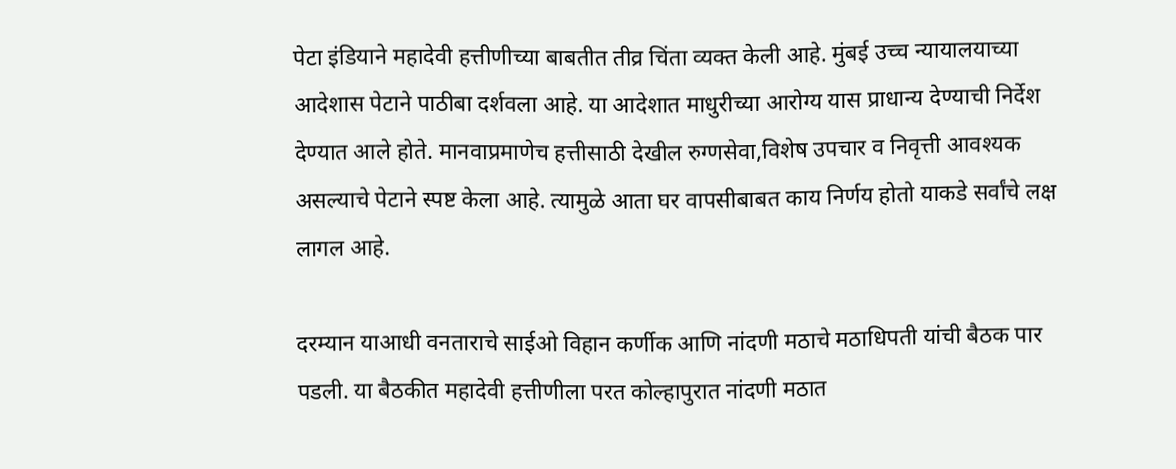पेटा इंडियाने महादेवी हत्तीणीच्या बाबतीत तीव्र चिंता व्यक्त केली आहे. मुंबई उच्च न्यायालयाच्या आदेशास पेटाने पाठीबा दर्शवला आहे. या आदेशात माधुरीच्या आरोग्य यास प्राधान्य देण्याची निर्देश देण्यात आले होते. मानवाप्रमाणेच हत्तीसाठी देखील रुग्णसेवा,विशेष उपचार व निवृत्ती आवश्यक असल्याचे पेटाने स्पष्ट केला आहे. त्यामुळे आता घर वापसीबाबत काय निर्णय होतो याकडे सर्वांचे लक्ष लागल आहे.

दरम्यान याआधी वनताराचे साईओ विहान कर्णीक आणि नांदणी मठाचे मठाधिपती यांची बैठक पार पडली. या बैठकीत महादेवी हत्तीणीला परत कोल्हापुरात नांदणी मठात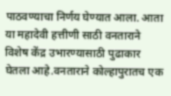पाठवण्याचा निर्णय घेण्यात आला. आता या महादेवी हत्तीणी साठी वनताराने विशेष केंद्र उभारण्यासाठी पुढाकार घेतला आहे.वनताराने कोल्हापुरातच एक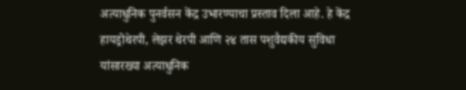अत्याधुनिक पुनर्वसन केंद्र उभारण्याचा प्रस्ताव दिला आहे. हे केंद्र हायड्रोथेरपी, लेझर थेरपी आणि २४ तास पशुवैद्यकीय सुविधा यांसारख्या अत्याधुनिक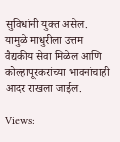सुविधांनी युक्त असेल. यामुळे माधुरीला उत्तम वैद्यकीय सेवा मिळेल आणि कोल्हापूरकरांच्या भावनांचाही आदर राखला जाईल.

Views: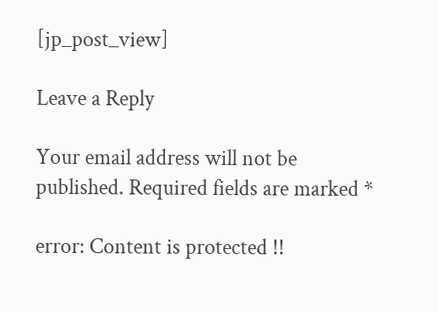[jp_post_view]

Leave a Reply

Your email address will not be published. Required fields are marked *

error: Content is protected !!